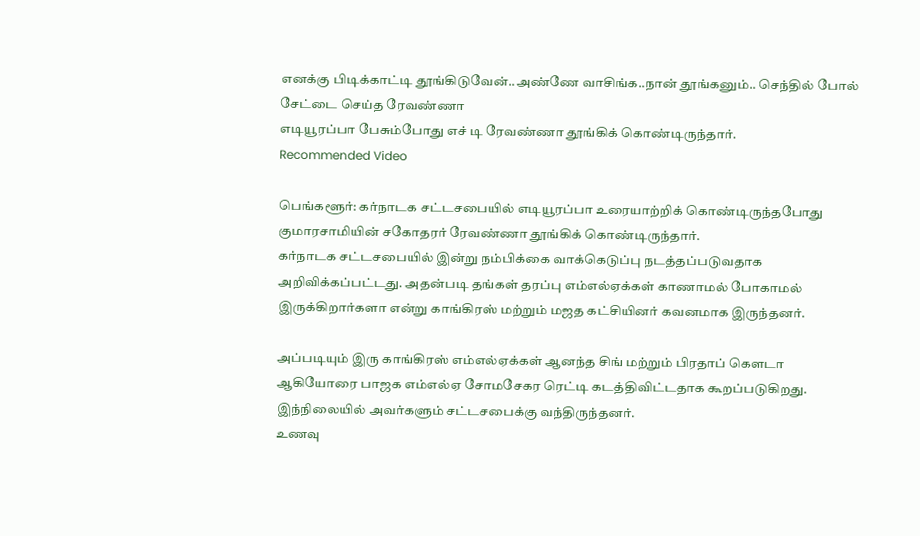எனக்கு பிடிக்காட்டி தூங்கிடுவேன்..அண்ணே வாசிங்க..நான் தூங்கனும்.. செந்தில் போல் சேட்டை செய்த ரேவண்ணா
எடியூரப்பா பேசும்போது எச் டி ரேவண்ணா தூங்கிக் கொண்டிருந்தார்.
Recommended Video

பெங்களூர்: கர்நாடக சட்டசபையில் எடியூரப்பா உரையாற்றிக் கொண்டிருந்தபோது குமாரசாமியின் சகோதரர் ரேவண்ணா தூங்கிக் கொண்டிருந்தார்.
கர்நாடக சட்டசபையில் இன்று நம்பிக்கை வாக்கெடுப்பு நடத்தப்படுவதாக அறிவிக்கப்பட்டது. அதன்படி தங்கள் தரப்பு எம்எல்ஏக்கள் காணாமல் போகாமல் இருக்கிறார்களா என்று காங்கிரஸ் மற்றும் மஜத கட்சியினர் கவனமாக இருந்தனர்.

அப்படியும் இரு காங்கிரஸ் எம்எல்ஏக்கள் ஆனந்த சிங் மற்றும் பிரதாப் கௌடா ஆகியோரை பாஜக எம்எல்ஏ சோமசேகர ரெட்டி கடத்திவிட்டதாக கூறப்படுகிறது. இந்நிலையில் அவர்களும் சட்டசபைக்கு வந்திருந்தனர்.
உணவு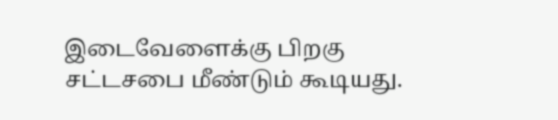இடைவேளைக்கு பிறகு சட்டசபை மீண்டும் கூடியது.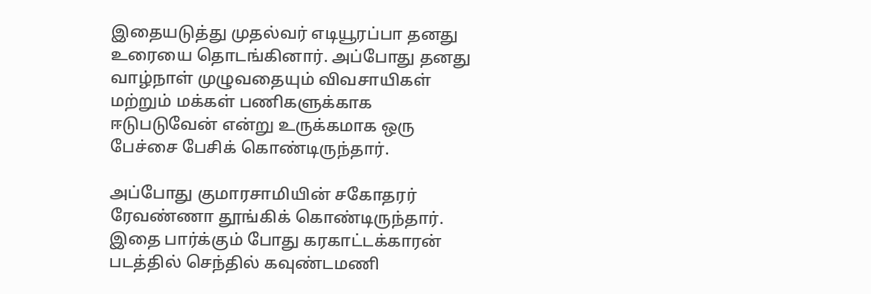இதையடுத்து முதல்வர் எடியூரப்பா தனது உரையை தொடங்கினார். அப்போது தனது வாழ்நாள் முழுவதையும் விவசாயிகள் மற்றும் மக்கள் பணிகளுக்காக ஈடுபடுவேன் என்று உருக்கமாக ஒரு பேச்சை பேசிக் கொண்டிருந்தார்.

அப்போது குமாரசாமியின் சகோதரர் ரேவண்ணா தூங்கிக் கொண்டிருந்தார். இதை பார்க்கும் போது கரகாட்டக்காரன் படத்தில் செந்தில் கவுண்டமணி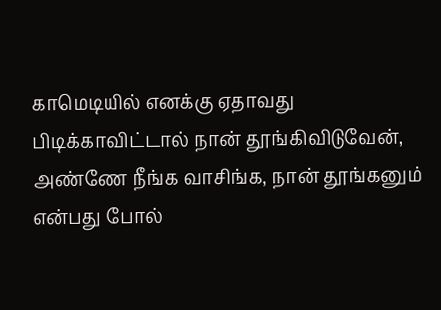காமெடியில் எனக்கு ஏதாவது பிடிக்காவிட்டால் நான் தூங்கிவிடுவேன், அண்ணே நீங்க வாசிங்க, நான் தூங்கனும் என்பது போல்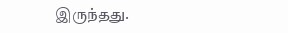இருந்தது.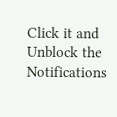Click it and Unblock the Notifications